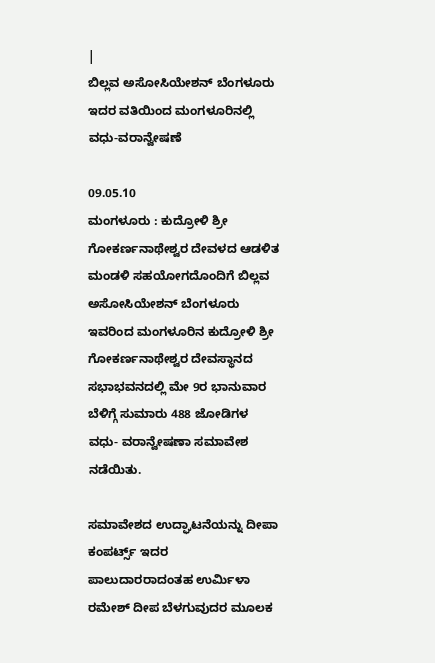|
ಬಿಲ್ಲವ ಅಸೋಸಿಯೇಶನ್ ಬೆಂಗಳೂರು
ಇದರ ವತಿಯಿಂದ ಮಂಗಳೂರಿನಲ್ಲಿ ವಧು-ವರಾನ್ವೇಷಣೆ

09.05.10
ಮಂಗಳೂರು : ಕುದ್ರೋಳಿ ಶ್ರೀ ಗೋಕರ್ಣನಾಥೇಶ್ವರ ದೇವಳದ ಆಡಳಿತ ಮಂಡಳಿ ಸಹಯೋಗದೊಂದಿಗೆ ಬಿಲ್ಲವ
ಅಸೋಸಿಯೇಶನ್ ಬೆಂಗಳೂರು ಇವರಿಂದ ಮಂಗಳೂರಿನ ಕುದ್ರೋಳಿ ಶ್ರೀ ಗೋಕರ್ಣನಾಥೇಶ್ವರ ದೇವಸ್ಥಾನದ
ಸಭಾಭವನದಲ್ಲಿ ಮೇ 9ರ ಭಾನುವಾರ ಬೆಳಿಗ್ಗೆ ಸುಮಾರು 488 ಜೋಡಿಗಳ ವಧು- ವರಾನ್ವೇಷಣಾ ಸಮಾವೇಶ
ನಡೆಯಿತು.

ಸಮಾವೇಶದ ಉದ್ಘಾಟನೆಯನ್ನು ದೀಪಾ ಕಂಪರ್ಟ್ಸ್ ಇದರ
ಪಾಲುದಾರರಾದಂತಹ ಉರ್ಮಿಳಾ ರಮೇಶ್ ದೀಪ ಬೆಳಗುವುದರ ಮೂಲಕ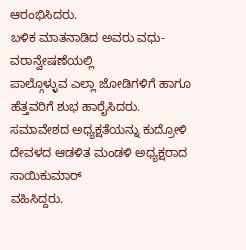ಆರಂಭಿಸಿದರು.
ಬಳಿಕ ಮಾತನಾಡಿದ ಅವರು ವಧು-ವರಾನ್ವೇಷಣೆಯಲ್ಲಿ
ಪಾಲ್ಗೊಳ್ಳುವ ಎಲ್ಲಾ ಜೋಡಿಗಳಿಗೆ ಹಾಗೂ ಹೆತ್ತವರಿಗೆ ಶುಭ ಹಾರೈಸಿದರು.
ಸಮಾವೇಶದ ಅಧ್ಯಕ್ಷತೆಯನ್ನು ಕುದ್ರೋಳಿ ದೇವಳದ ಆಡಳಿತ ಮಂಡಳಿ ಅಧ್ಯಕ್ಷರಾದ ಸಾಯಿಕುಮಾರ್
ವಹಿಸಿದ್ದರು.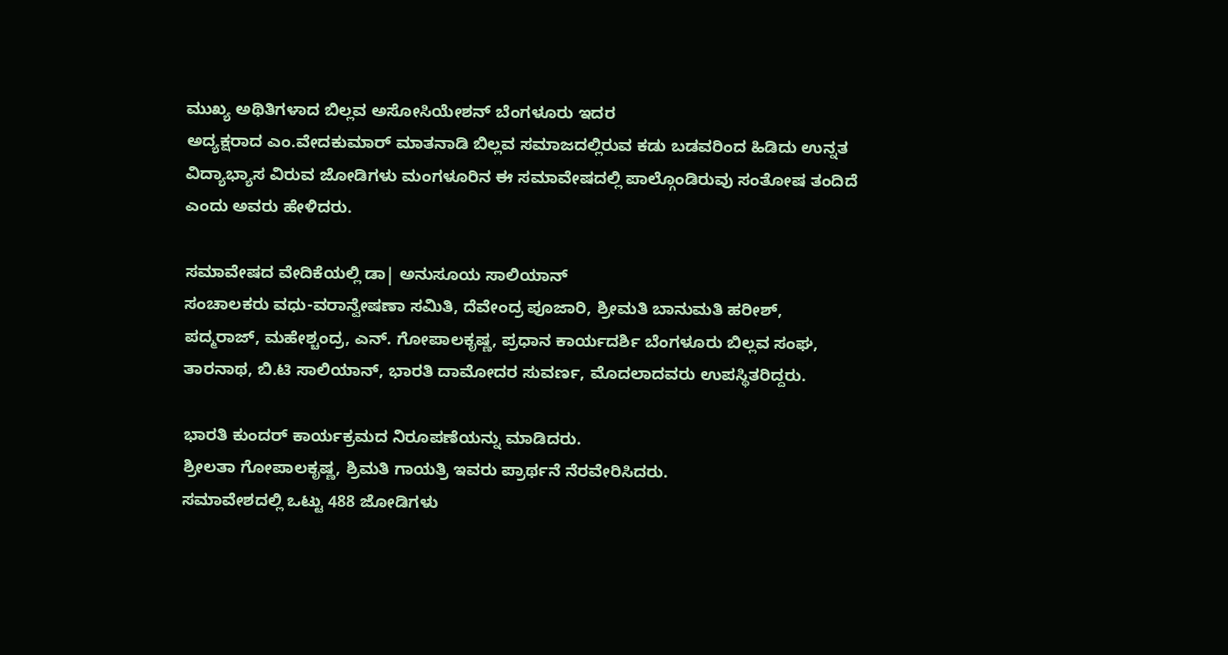ಮುಖ್ಯ ಅಥಿತಿಗಳಾದ ಬಿಲ್ಲವ ಅಸೋಸಿಯೇಶನ್ ಬೆಂಗಳೂರು ಇದರ
ಅದ್ಯಕ್ಷರಾದ ಎಂ.ವೇದಕುಮಾರ್ ಮಾತನಾಡಿ ಬಿಲ್ಲವ ಸಮಾಜದಲ್ಲಿರುವ ಕಡು ಬಡವರಿಂದ ಹಿಡಿದು ಉನ್ನತ
ವಿದ್ಯಾಭ್ಯಾಸ ವಿರುವ ಜೋಡಿಗಳು ಮಂಗಳೂರಿನ ಈ ಸಮಾವೇಷದಲ್ಲಿ ಪಾಲ್ಗೊಂಡಿರುವು ಸಂತೋಷ ತಂದಿದೆ
ಎಂದು ಅವರು ಹೇಳಿದರು.

ಸಮಾವೇಷದ ವೇದಿಕೆಯಲ್ಲಿ ಡಾ| ಅನುಸೂಯ ಸಾಲಿಯಾನ್
ಸಂಚಾಲಕರು ವಧು-ವರಾನ್ವೇಷಣಾ ಸಮಿತಿ, ದೆವೇಂದ್ರ ಪೂಜಾರಿ, ಶ್ರೀಮತಿ ಬಾನುಮತಿ ಹರೀಶ್,
ಪದ್ಮರಾಜ್, ಮಹೇಶ್ಚಂದ್ರ, ಎನ್. ಗೋಪಾಲಕೃಷ್ಣ, ಪ್ರಧಾನ ಕಾರ್ಯದರ್ಶಿ ಬೆಂಗಳೂರು ಬಿಲ್ಲವ ಸಂಘ,
ತಾರನಾಥ, ಬಿ.ಟಿ ಸಾಲಿಯಾನ್, ಭಾರತಿ ದಾಮೋದರ ಸುವರ್ಣ, ಮೊದಲಾದವರು ಉಪಸ್ಥಿತರಿದ್ದರು.

ಭಾರತಿ ಕುಂದರ್ ಕಾರ್ಯಕ್ರಮದ ನಿರೂಪಣೆಯನ್ನು ಮಾಡಿದರು.
ಶ್ರೀಲತಾ ಗೋಪಾಲಕೃಷ್ಣ, ಶ್ರಿಮತಿ ಗಾಯತ್ರಿ ಇವರು ಪ್ರಾರ್ಥನೆ ನೆರವೇರಿಸಿದರು.
ಸಮಾವೇಶದಲ್ಲಿ ಒಟ್ಟು 488 ಜೋಡಿಗಳು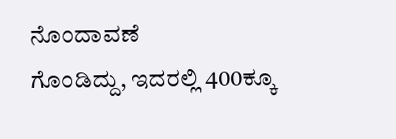ನೊಂದಾವಣೆ
ಗೊಂಡಿದ್ದು, ಇದರಲ್ಲಿ 400ಕ್ಕೂ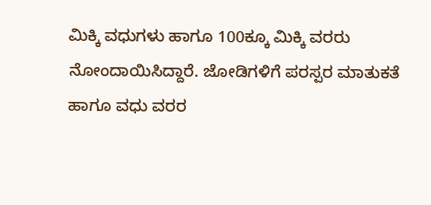ಮಿಕ್ಕಿ ವಧುಗಳು ಹಾಗೂ 100ಕ್ಕೂ ಮಿಕ್ಕಿ ವರರು
ನೋಂದಾಯಿಸಿದ್ದಾರೆ. ಜೋಡಿಗಳಿಗೆ ಪರಸ್ಪರ ಮಾತುಕತೆ ಹಾಗೂ ವಧು ವರರ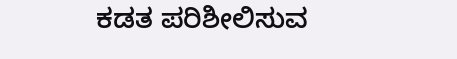ಕಡತ ಪರಿಶೀಲಿಸುವ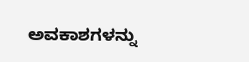ಅವಕಾಶಗಳನ್ನು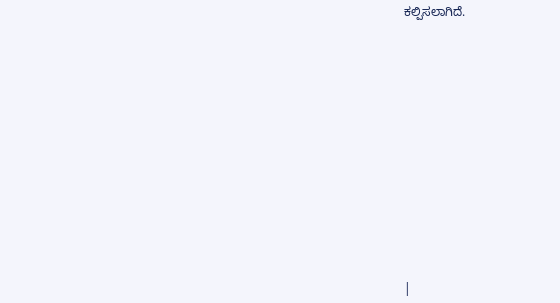ಕಲ್ಪಿಸಲಾಗಿದೆ.














|